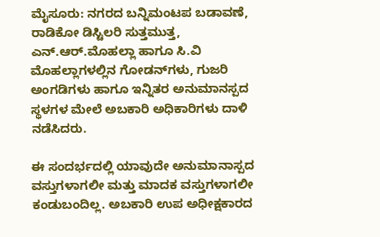ಮೈಸೂರು: ನಗರದ ಬನ್ನಿಮಂಟಪ ಬಡಾವಣೆ, ರಾಡಿಕೋ ಡಿಸ್ಟಿಲರಿ ಸುತ್ತಮುತ್ತ, ಎನ್.ಆರ್.ಮೊಹಲ್ಲಾ ಹಾಗೂ ಸಿ.ವಿ ಮೊಹಲ್ಲಾಗಳಲ್ಲಿನ ಗೋಡನ್‌ಗಳು, ಗುಜರಿ ಅಂಗಡಿಗಳು ಹಾಗೂ ಇನ್ನಿತರ ಅನುಮಾನಸ್ಪದ ಸ್ಥಳಗಳ ಮೇಲೆ ಅಬಕಾರಿ ಅಧಿಕಾರಿಗಳು ದಾಳಿ ನಡೆಸಿದರು.

ಈ ಸಂದರ್ಭದಲ್ಲಿ ಯಾವುದೇ ಅನುಮಾನಾಸ್ಪದ ವಸ್ತುಗಳಾಗಲೀ ಮತ್ತು ಮಾದಕ ವಸ್ತುಗಳಾಗಲೀ ಕಂಡುಬಂದಿಲ್ಲ. ಅಬಕಾರಿ ಉಪ ಅಧೀಕ್ಷಕಾರದ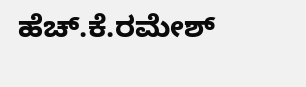ಹೆಚ್.ಕೆ.ರಮೇಶ್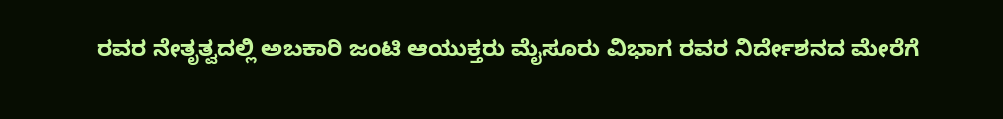ರವರ ನೇತೃತ್ವದಲ್ಲಿ ಅಬಕಾರಿ ಜಂಟಿ ಆಯುಕ್ತರು ಮೈಸೂರು ವಿಭಾಗ ರವರ ನಿರ್ದೇಶನದ ಮೇರೆಗೆ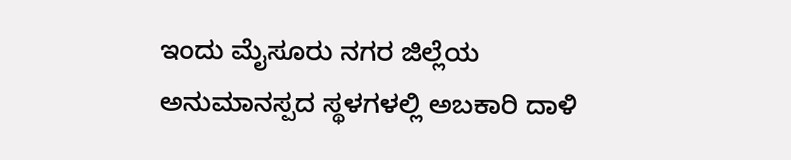ಇಂದು ಮೈಸೂರು ನಗರ ಜಿಲ್ಲೆಯ ಅನುಮಾನಸ್ಪದ ಸ್ಥಳಗಳಲ್ಲಿ ಅಬಕಾರಿ ದಾಳಿ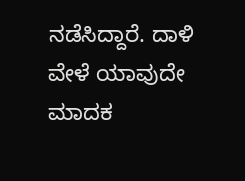ನಡೆಸಿದ್ದಾರೆ. ದಾಳಿ ವೇಳೆ ಯಾವುದೇ ಮಾದಕ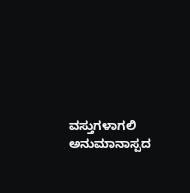ವಸ್ತುಗಳಾಗಲಿ ಅನುಮಾನಾಸ್ಪದ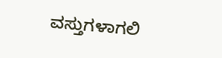ವಸ್ತುಗಳಾಗಲಿ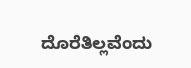ದೊರೆತಿಲ್ಲವೆಂದು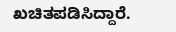ಖಚಿತಪಡಿಸಿದ್ದಾರೆ.